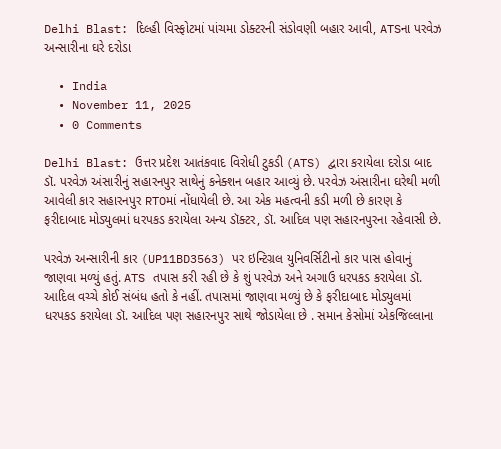Delhi Blast: દિલ્હી વિસ્ફોટમાં પાંચમા ડોક્ટરની સંડોવણી બહાર આવી, ATSના પરવેઝ અન્સારીના ઘરે દરોડા

  • India
  • November 11, 2025
  • 0 Comments

Delhi Blast: ઉત્તર પ્રદેશ આતંકવાદ વિરોધી ટુકડી (ATS) દ્વારા કરાયેલા દરોડા બાદ ડૉ. પરવેઝ અંસારીનું સહારનપુર સાથેનું કનેક્શન બહાર આવ્યું છે. પરવેઝ અંસારીના ઘરેથી મળી આવેલી કાર સહારનપુર RTOમાં નોંધાયેલી છે. આ એક મહત્વની કડી મળી છે કારણ કે ફરીદાબાદ મોડ્યુલમાં ધરપકડ કરાયેલા અન્ય ડૉક્ટર, ડૉ. આદિલ પણ સહારનપુરના રહેવાસી છે.

પરવેઝ અન્સારીની કાર (UP11BD3563) પર ઇન્ટિગ્રલ યુનિવર્સિટીનો કાર પાસ હોવાનું જાણવા મળ્યું હતું. ATS તપાસ કરી રહી છે કે શું પરવેઝ અને અગાઉ ધરપકડ કરાયેલા ડૉ. આદિલ વચ્ચે કોઈ સંબંધ હતો કે નહીં. તપાસમાં જાણવા મળ્યું છે કે ફરીદાબાદ મોડ્યુલમાં ધરપકડ કરાયેલા ડૉ. આદિલ પણ સહારનપુર સાથે જોડાયેલા છે . સમાન કેસોમાં એકજિલ્લાના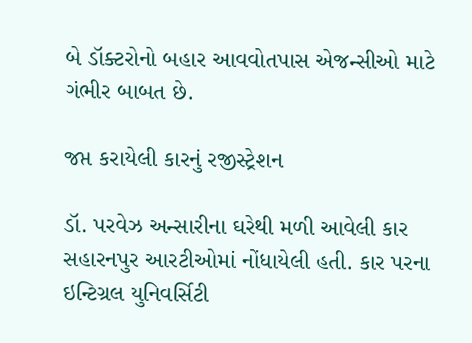બે ડૉક્ટરોનો બહાર આવવોતપાસ એજન્સીઓ માટે ગંભીર બાબત છે.

જપ્ત કરાયેલી કારનું રજીસ્ટ્રેશન

ડૉ. પરવેઝ અન્સારીના ઘરેથી મળી આવેલી કાર સહારનપુર આરટીઓમાં નોંધાયેલી હતી. કાર પરના ઇન્ટિગ્રલ યુનિવર્સિટી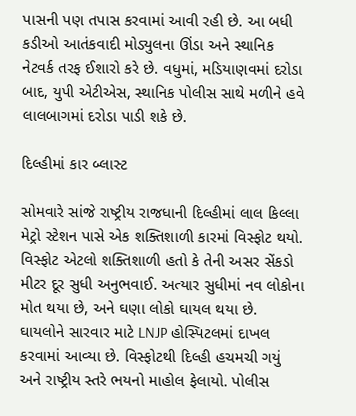પાસની પણ તપાસ કરવામાં આવી રહી છે. આ બધી કડીઓ આતંકવાદી મોડ્યુલના ઊંડા અને સ્થાનિક નેટવર્ક તરફ ઈશારો કરે છે. વધુમાં, મડિયાણવમાં દરોડા બાદ, યુપી એટીએસ, સ્થાનિક પોલીસ સાથે મળીને હવે લાલબાગમાં દરોડા પાડી શકે છે.

દિલ્હીમાં કાર બ્લાસ્ટ

સોમવારે સાંજે રાષ્ટ્રીય રાજધાની દિલ્હીમાં લાલ કિલ્લા મેટ્રો સ્ટેશન પાસે એક શક્તિશાળી કારમાં વિસ્ફોટ થયો. વિસ્ફોટ એટલો શક્તિશાળી હતો કે તેની અસર સેંકડો મીટર દૂર સુધી અનુભવાઈ. અત્યાર સુધીમાં નવ લોકોના મોત થયા છે, અને ઘણા લોકો ઘાયલ થયા છે. ઘાયલોને સારવાર માટે LNJP હોસ્પિટલમાં દાખલ કરવામાં આવ્યા છે. વિસ્ફોટથી દિલ્હી હચમચી ગયું અને રાષ્ટ્રીય સ્તરે ભયનો માહોલ ફેલાયો. પોલીસ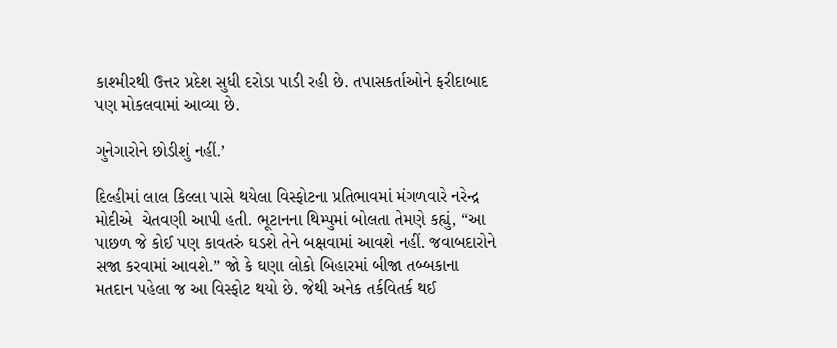કાશ્મીરથી ઉત્તર પ્રદેશ સુધી દરોડા પાડી રહી છે. તપાસકર્તાઓને ફરીદાબાદ પણ મોકલવામાં આવ્યા છે.

ગુનેગારોને છોડીશું નહીં.’

દિલ્હીમાં લાલ કિલ્લા પાસે થયેલા વિસ્ફોટના પ્રતિભાવમાં મંગળવારે નરેન્દ્ર મોદીએ  ચેતવણી આપી હતી. ભૂટાનના થિમ્પુમાં બોલતા તેમણે કહ્યું, “આ પાછળ જે કોઈ પણ કાવતરું ઘડશે તેને બક્ષવામાં આવશે નહીં. જવાબદારોને સજા કરવામાં આવશે.” જો કે ઘણા લોકો બિહારમાં બીજા તબ્બકાના મતદાન પહેલા જ આ વિસ્ફોટ થયો છે. જેથી અનેક તર્કવિતર્ક થઈ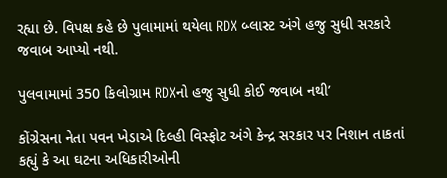રહ્યા છે. વિપક્ષ કહે છે પુલામામાં થયેલા RDX બ્લાસ્ટ અંગે હજુ સુધી સરકારે જવાબ આપ્યો નથી.

પુલવામામાં 350 કિલોગ્રામ RDXનો હજુ સુધી કોઈ જવાબ નથી’

કોંગ્રેસના નેતા પવન ખેડાએ દિલ્હી વિસ્ફોટ અંગે કેન્દ્ર સરકાર પર નિશાન તાકતાં કહ્યું કે આ ઘટના અધિકારીઓની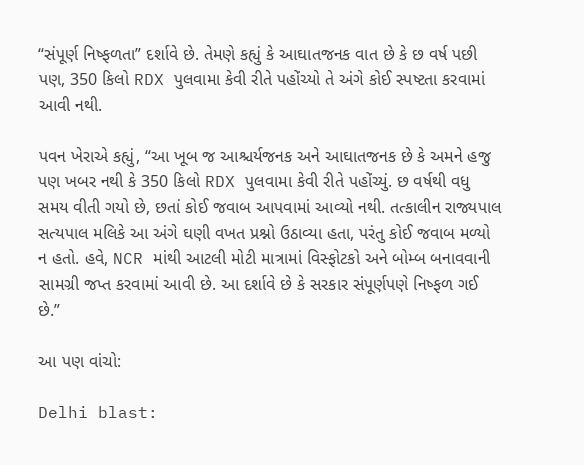“સંપૂર્ણ નિષ્ફળતા” દર્શાવે છે. તેમણે કહ્યું કે આઘાતજનક વાત છે કે છ વર્ષ પછી પણ, 350 કિલો RDX પુલવામા કેવી રીતે પહોંચ્યો તે અંગે કોઈ સ્પષ્ટતા કરવામાં આવી નથી.

પવન ખેરાએ કહ્યું, “આ ખૂબ જ આશ્ચર્યજનક અને આઘાતજનક છે કે અમને હજુ પણ ખબર નથી કે 350 કિલો RDX પુલવામા કેવી રીતે પહોંચ્યું. છ વર્ષથી વધુ સમય વીતી ગયો છે, છતાં કોઈ જવાબ આપવામાં આવ્યો નથી. તત્કાલીન રાજ્યપાલ સત્યપાલ મલિકે આ અંગે ઘણી વખત પ્રશ્નો ઉઠાવ્યા હતા, પરંતુ કોઈ જવાબ મળ્યો ન હતો. હવે, NCR માંથી આટલી મોટી માત્રામાં વિસ્ફોટકો અને બોમ્બ બનાવવાની સામગ્રી જપ્ત કરવામાં આવી છે. આ દર્શાવે છે કે સરકાર સંપૂર્ણપણે નિષ્ફળ ગઈ છે.”

આ પણ વાંચો:

Delhi blast: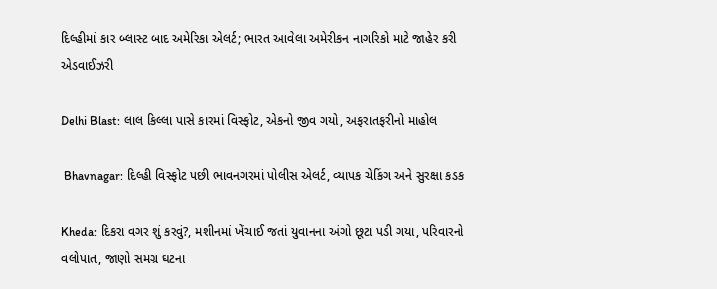દિલ્હીમાં કાર બ્લાસ્ટ બાદ અમેરિકા એલર્ટ; ભારત આવેલા અમેરીકન નાગરિકો માટે જાહેર કરી એડવાઈઝરી

Delhi Blast: લાલ કિલ્લા પાસે કારમાં વિસ્ફોટ, એકનો જીવ ગયો, અફરાતફરીનો માહોલ

 Bhavnagar: દિલ્હી વિસ્ફોટ પછી ભાવનગરમાં પોલીસ એલર્ટ, વ્યાપક ચેકિંગ અને સુરક્ષા કડક

Kheda: દિકરા વગર શું કરવું?, મશીનમાં ખેંચાઈ જતાં યુવાનના અંગો છૂટા પડી ગયા, પરિવારનો વલોપાત, જાણો સમગ્ર ઘટના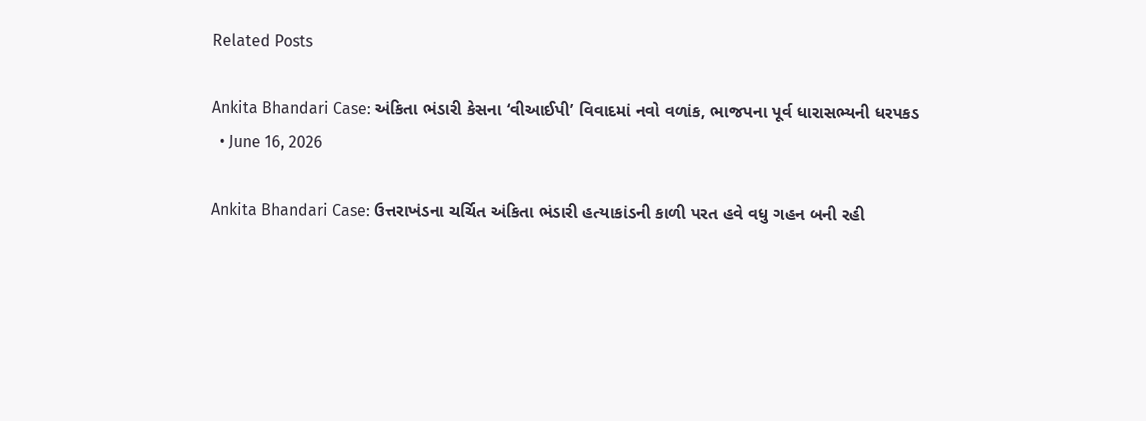Related Posts

Ankita Bhandari Case: અંકિતા ભંડારી કેસના ‘વીઆઈપી’ વિવાદમાં નવો વળાંક, ભાજપના પૂર્વ ધારાસભ્યની ધરપકડ
  • June 16, 2026

Ankita Bhandari Case: ઉત્તરાખંડના ચર્ચિત અંકિતા ભંડારી હત્યાકાંડની કાળી પરત હવે વધુ ગહન બની રહી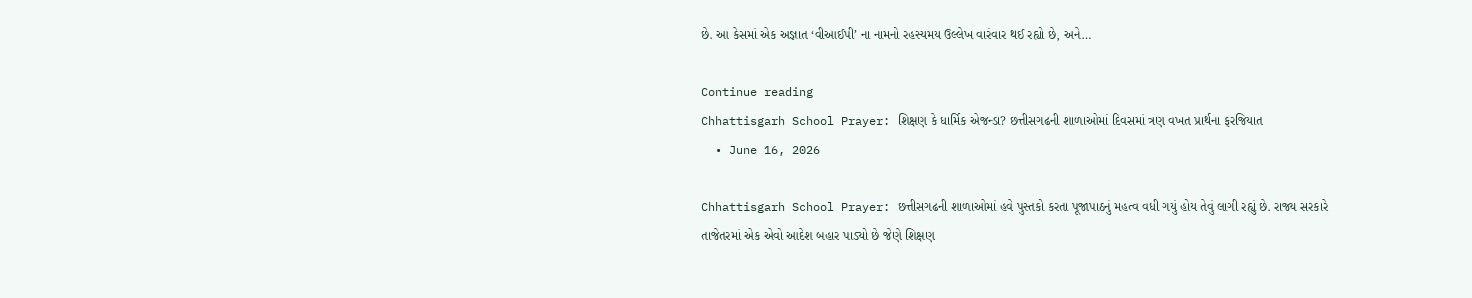છે. આ કેસમાં એક અજ્ઞાત ‘વીઆઈપી’ ના નામનો રહસ્યમય ઉલ્લેખ વારંવાર થઈ રહ્યો છે, અને…

Continue reading
Chhattisgarh School Prayer: શિક્ષણ કે ધાર્મિક એજન્ડા? છત્તીસગઢની શાળાઓમાં દિવસમાં ત્રણ વખત પ્રાર્થના ફરજિયાત
  • June 16, 2026

Chhattisgarh School Prayer: છત્તીસગઢની શાળાઓમાં હવે પુસ્તકો કરતા પૂજાપાઠનું મહત્વ વધી ગયું હોય તેવું લાગી રહ્યું છે. રાજ્ય સરકારે તાજેતરમાં એક એવો આદેશ બહાર પાડ્યો છે જેણે શિક્ષણ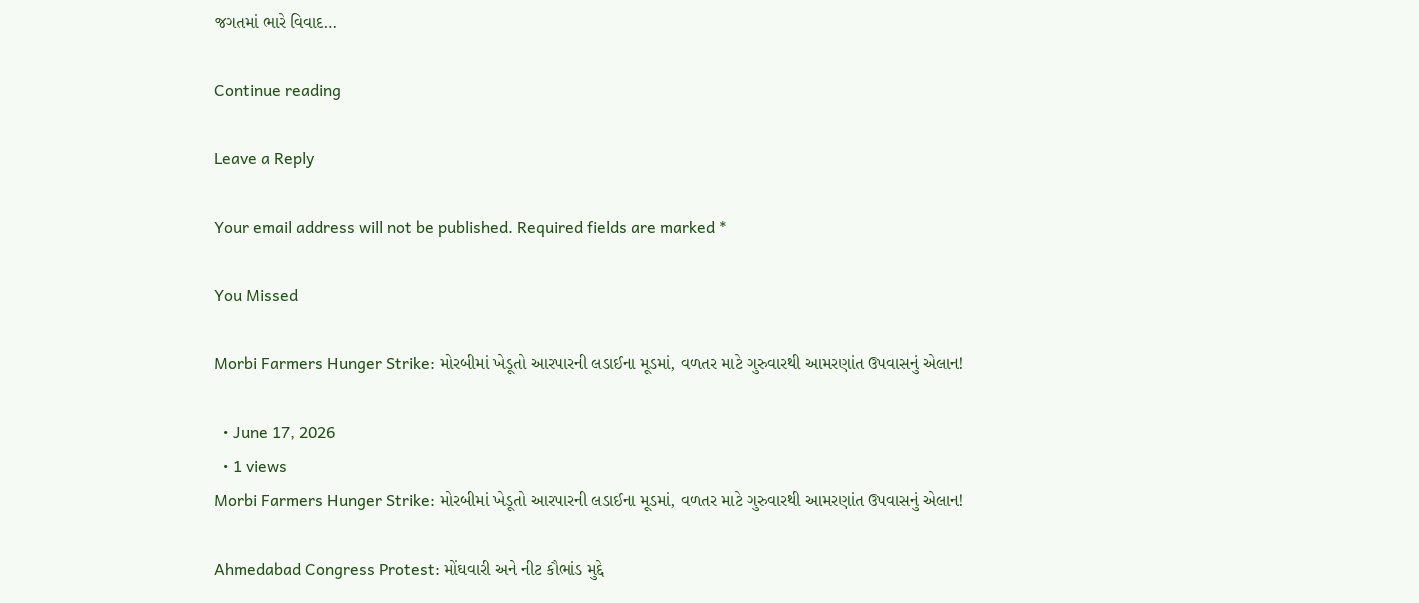જગતમાં ભારે વિવાદ…

Continue reading

Leave a Reply

Your email address will not be published. Required fields are marked *

You Missed

Morbi Farmers Hunger Strike: મોરબીમાં ખેડૂતો આરપારની લડાઈના મૂડમાં, વળતર માટે ગુરુવારથી આમરણાંત ઉપવાસનું એલાન!

  • June 17, 2026
  • 1 views
Morbi Farmers Hunger Strike: મોરબીમાં ખેડૂતો આરપારની લડાઈના મૂડમાં, વળતર માટે ગુરુવારથી આમરણાંત ઉપવાસનું એલાન!

Ahmedabad Congress Protest: મોંઘવારી અને નીટ કૌભાંડ મુદ્દે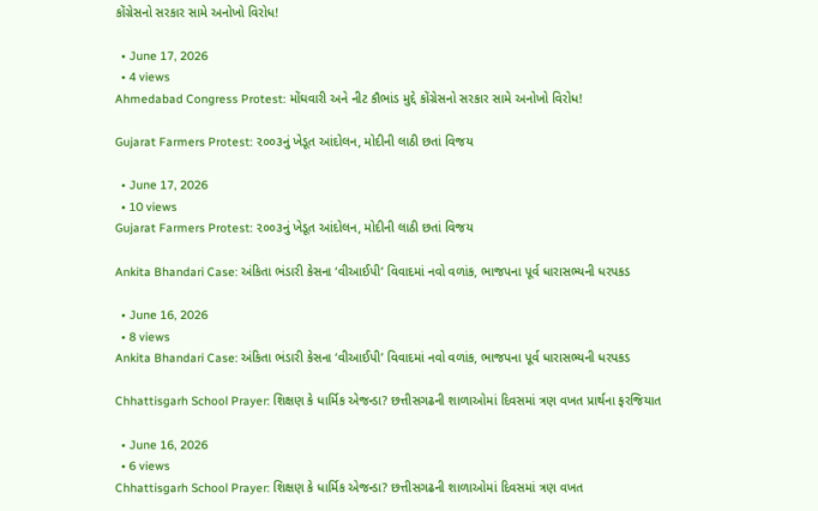કોંગ્રેસનો સરકાર સામે અનોખો વિરોધ!

  • June 17, 2026
  • 4 views
Ahmedabad Congress Protest: મોંઘવારી અને નીટ કૌભાંડ મુદ્દે કોંગ્રેસનો સરકાર સામે અનોખો વિરોધ!

Gujarat Farmers Protest: ૨૦૦૩નું ખેડૂત આંદોલન, મોદીની લાઠી છતાં વિજય

  • June 17, 2026
  • 10 views
Gujarat Farmers Protest: ૨૦૦૩નું ખેડૂત આંદોલન, મોદીની લાઠી છતાં વિજય

Ankita Bhandari Case: અંકિતા ભંડારી કેસના ‘વીઆઈપી’ વિવાદમાં નવો વળાંક, ભાજપના પૂર્વ ધારાસભ્યની ધરપકડ

  • June 16, 2026
  • 8 views
Ankita Bhandari Case: અંકિતા ભંડારી કેસના ‘વીઆઈપી’ વિવાદમાં નવો વળાંક, ભાજપના પૂર્વ ધારાસભ્યની ધરપકડ

Chhattisgarh School Prayer: શિક્ષણ કે ધાર્મિક એજન્ડા? છત્તીસગઢની શાળાઓમાં દિવસમાં ત્રણ વખત પ્રાર્થના ફરજિયાત

  • June 16, 2026
  • 6 views
Chhattisgarh School Prayer: શિક્ષણ કે ધાર્મિક એજન્ડા? છત્તીસગઢની શાળાઓમાં દિવસમાં ત્રણ વખત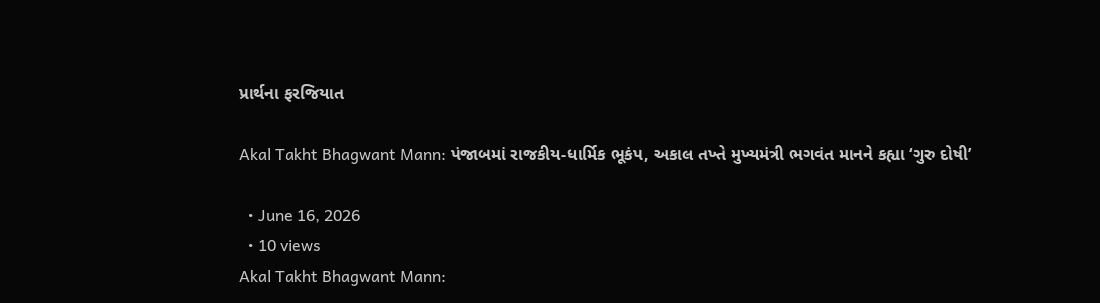પ્રાર્થના ફરજિયાત

Akal Takht Bhagwant Mann: પંજાબમાં રાજકીય-ધાર્મિક ભૂકંપ, અકાલ તખ્તે મુખ્યમંત્રી ભગવંત માનને કહ્યા ‘ગુરુ દોષી’

  • June 16, 2026
  • 10 views
Akal Takht Bhagwant Mann: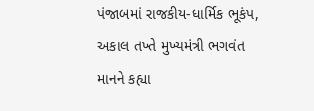પંજાબમાં રાજકીય-ધાર્મિક ભૂકંપ, અકાલ તખ્તે મુખ્યમંત્રી ભગવંત માનને કહ્યા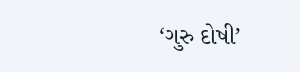‘ગુરુ દોષી’